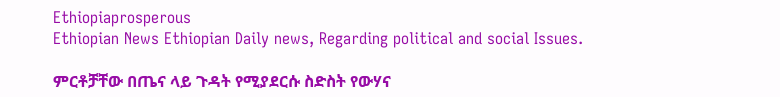Ethiopiaprosperous
Ethiopian News Ethiopian Daily news, Regarding political and social Issues.

ምርቶቻቸው በጤና ላይ ጉዳት የሚያደርሱ ስድስት የውሃና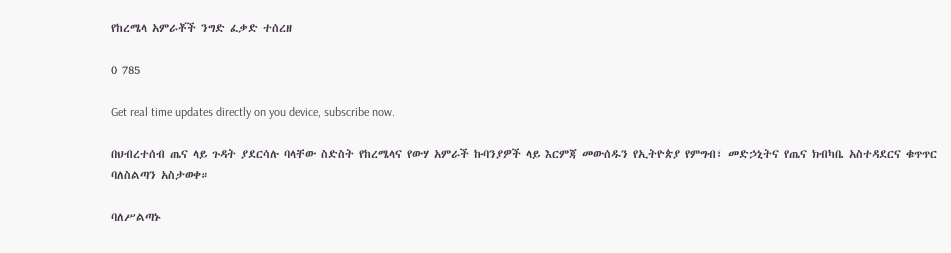የከረሜላ አምራቾች ንግድ ፈቃድ ተሰረዘ

0 785

Get real time updates directly on you device, subscribe now.

በህብረተሰብ ጤና ላይ ጉዳት ያደርሳሉ ባላቸው ስድስት የከረሜላና የውሃ አምራች ኩባንያዎች ላይ እርምጃ መውሰዱን የኢትዮጵያ የምግብ፣ መድኃኒትና የጤና ክብካቤ አስተዳደርና ቁጥጥር ባለስልጣን አስታወቀ።

ባለሥልጣኑ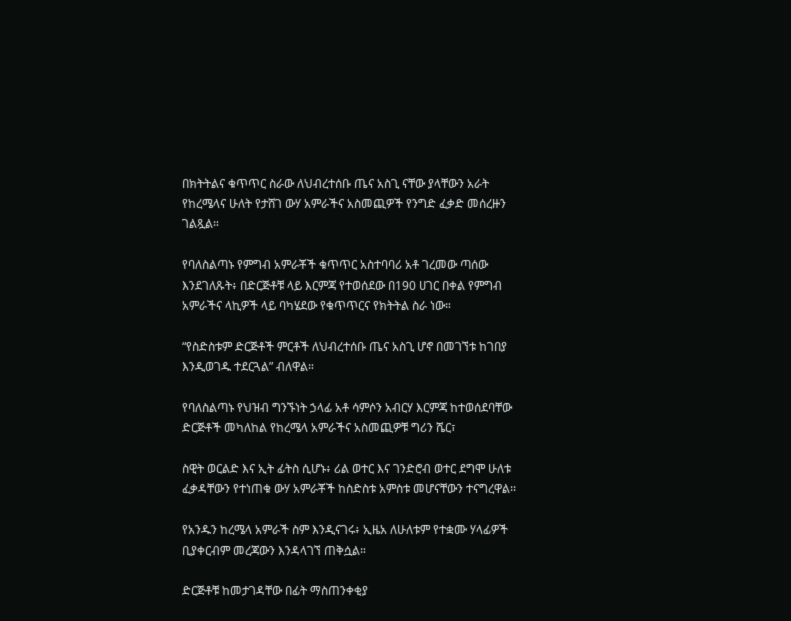በክትትልና ቁጥጥር ስራው ለህብረተሰቡ ጤና አስጊ ናቸው ያላቸውን አራት የከረሜላና ሁለት የታሸገ ውሃ አምራችና አስመጪዎች የንግድ ፈቃድ መሰረዙን ገልጿል።

የባለስልጣኑ የምግብ አምራቾች ቁጥጥር አስተባባሪ አቶ ገረመው ጣሰው እንደገለጹት፥ በድርጅቶቹ ላይ እርምጃ የተወሰደው በ190 ሀገር በቀል የምግብ አምራችና ላኪዎች ላይ ባካሄደው የቁጥጥርና የክትትል ስራ ነው።

“የስድስቱም ድርጅቶች ምርቶች ለህብረተሰቡ ጤና አስጊ ሆኖ በመገኘቱ ከገበያ እንዲወገዱ ተደርጓል” ብለዋል።

የባለስልጣኑ የህዝብ ግንኙነት ኃላፊ አቶ ሳምሶን አብርሃ እርምጃ ከተወሰደባቸው ድርጅቶች መካለከል የከረሜላ አምራችና አስመጪዎቹ ግሪን ሼር፣

ስዊት ወርልድ እና ኢት ፊትስ ሲሆኑ፥ ሪል ወተር እና ገንድሮብ ወተር ደግሞ ሁለቱ ፈቃዳቸውን የተነጠቁ ውሃ አምራቾች ከስድስቱ አምስቱ መሆናቸውን ተናግረዋል፡፡

የአንዱን ከረሜላ አምራች ስም እንዲናገሩ፥ ኢዜአ ለሁለቱም የተቋሙ ሃላፊዎች ቢያቀርብም መረጃውን እንዳላገኘ ጠቅሷል።

ድርጅቶቹ ከመታገዳቸው በፊት ማስጠንቀቂያ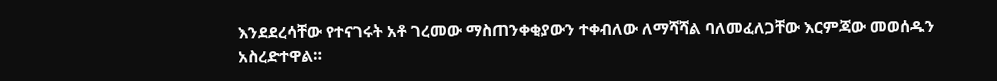እንደደረሳቸው የተናገሩት አቶ ገረመው ማስጠንቀቂያውን ተቀብለው ለማሻሻል ባለመፈለጋቸው እርምጃው መወሰዱን አስረድተዋል።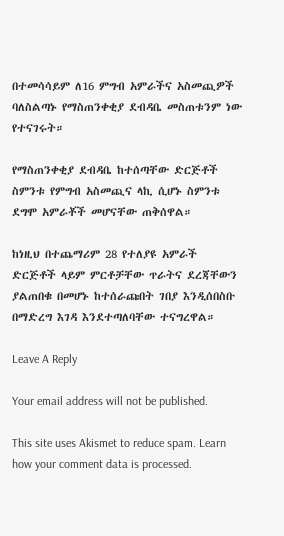በተመሳሳይም ለ16 ምግብ አምራችና አስመጪዎች ባለስልጣኑ የማስጠንቀቂያ ደብዳቤ መስጠቱንም ነው የተናገሩት።

የማስጠንቀቂያ ደብዳቤ ከተሰጣቸው ድርጅቶች ስምንቱ የምግብ አስመጪና ላኪ ሲሆኑ ስምንቱ ደግሞ አምራቾች መሆናቸው ጠቅሰዋል።

ከነዚህ በተጨማሪም 28 የተለያዩ አምራች ድርጅቶች ላይም ምርቶቻቸው ጥራትና ደረጃቸውን ያልጠበቁ በመሆኑ ከተሰራጩበት ገበያ እንዲሰበስቡ በማድረግ እገዳ እንደተጣለባቸው ተናግረዋል።

Leave A Reply

Your email address will not be published.

This site uses Akismet to reduce spam. Learn how your comment data is processed.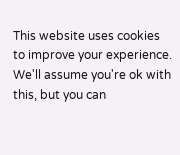This website uses cookies to improve your experience. We'll assume you're ok with this, but you can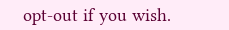opt-out if you wish.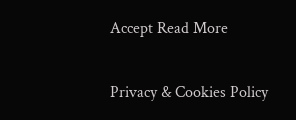Accept Read More

Privacy & Cookies Policy